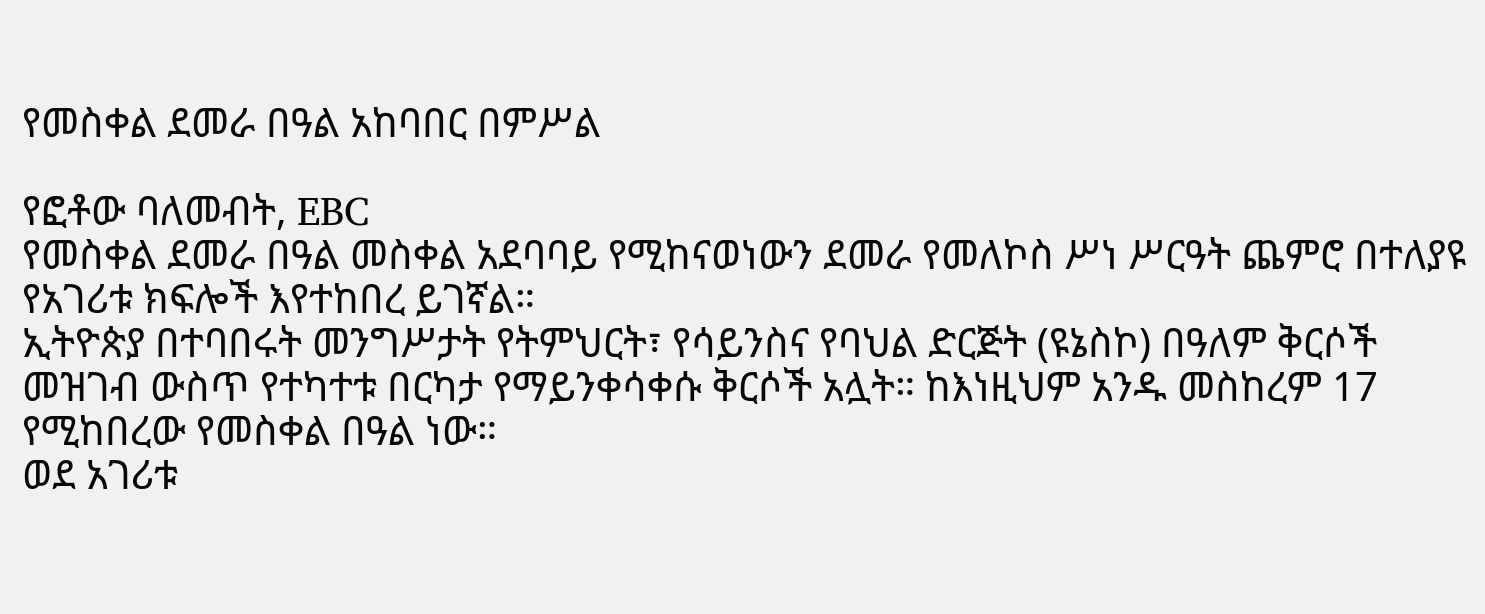የመስቀል ደመራ በዓል አከባበር በምሥል

የፎቶው ባለመብት, EBC
የመስቀል ደመራ በዓል መስቀል አደባባይ የሚከናወነውን ደመራ የመለኮስ ሥነ ሥርዓት ጨምሮ በተለያዩ የአገሪቱ ክፍሎች እየተከበረ ይገኛል።
ኢትዮጵያ በተባበሩት መንግሥታት የትምህርት፣ የሳይንስና የባህል ድርጅት (ዩኔስኮ) በዓለም ቅርሶች መዝገብ ውስጥ የተካተቱ በርካታ የማይንቀሳቀሱ ቅርሶች አሏት። ከእነዚህም አንዱ መስከረም 17 የሚከበረው የመስቀል በዓል ነው።
ወደ አገሪቱ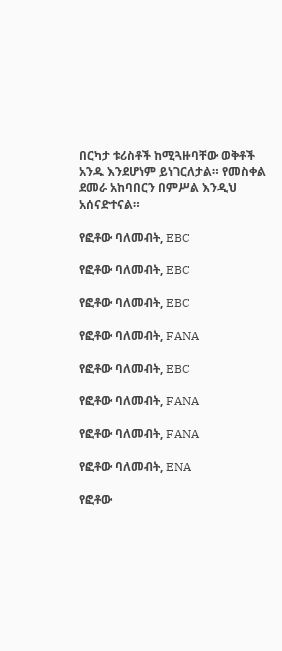በርካታ ቱሪስቶች ከሚጓዙባቸው ወቅቶች አንዱ እንደሆነም ይነገርለታል። የመስቀል ደመራ አከባበርን በምሥል እንዲህ አሰናድተናል።

የፎቶው ባለመብት, EBC

የፎቶው ባለመብት, EBC

የፎቶው ባለመብት, EBC

የፎቶው ባለመብት, FANA

የፎቶው ባለመብት, EBC

የፎቶው ባለመብት, FANA

የፎቶው ባለመብት, FANA

የፎቶው ባለመብት, ENA

የፎቶው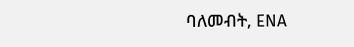ባለመብት, ENA